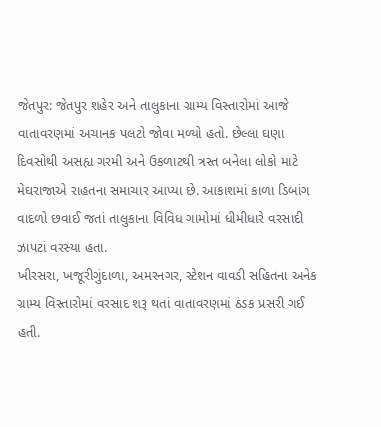જેતપુર: જેતપુર શહેર અને તાલુકાના ગ્રામ્ય વિસ્તારોમાં આજે વાતાવરણમાં અચાનક પલટો જોવા મળ્યો હતો. છેલ્લા ઘણા દિવસોથી અસહ્ય ગરમી અને ઉકળાટથી ત્રસ્ત બનેલા લોકો માટે મેઘરાજાએ રાહતના સમાચાર આપ્યા છે. આકાશમાં કાળા ડિબાંગ વાદળો છવાઈ જતાં તાલુકાના વિવિધ ગામોમાં ધીમીધારે વરસાદી ઝાપટાં વરસ્યા હતા.
ખીરસરા, ખજૂરીગુંદાળા, અમરનગર, સ્ટેશન વાવડી સહિતના અનેક ગ્રામ્ય વિસ્તારોમાં વરસાદ શરૂ થતાં વાતાવરણમાં ઠંડક પ્રસરી ગઈ હતી.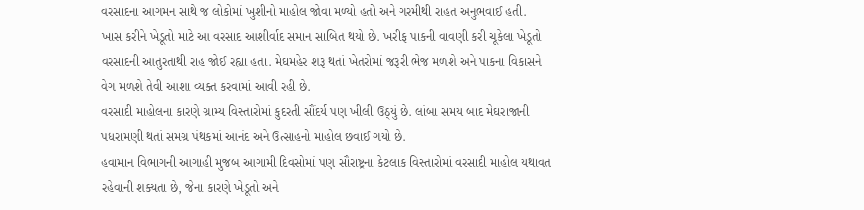વરસાદના આગમન સાથે જ લોકોમાં ખુશીનો માહોલ જોવા મળ્યો હતો અને ગરમીથી રાહત અનુભવાઈ હતી.
ખાસ કરીને ખેડૂતો માટે આ વરસાદ આશીર્વાદ સમાન સાબિત થયો છે. ખરીફ પાકની વાવણી કરી ચૂકેલા ખેડૂતો વરસાદની આતુરતાથી રાહ જોઈ રહ્યા હતા. મેઘમહેર શરૂ થતાં ખેતરોમાં જરૂરી ભેજ મળશે અને પાકના વિકાસને વેગ મળશે તેવી આશા વ્યક્ત કરવામાં આવી રહી છે.
વરસાદી માહોલના કારણે ગ્રામ્ય વિસ્તારોમાં કુદરતી સૌંદર્ય પણ ખીલી ઉઠ્યું છે. લાંબા સમય બાદ મેઘરાજાની પધરામણી થતાં સમગ્ર પંથકમાં આનંદ અને ઉત્સાહનો માહોલ છવાઈ ગયો છે.
હવામાન વિભાગની આગાહી મુજબ આગામી દિવસોમાં પણ સૌરાષ્ટ્રના કેટલાક વિસ્તારોમાં વરસાદી માહોલ યથાવત રહેવાની શક્યતા છે, જેના કારણે ખેડૂતો અને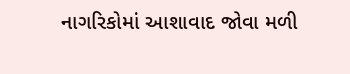નાગરિકોમાં આશાવાદ જોવા મળી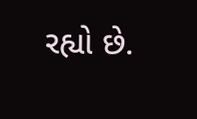રહ્યો છે.